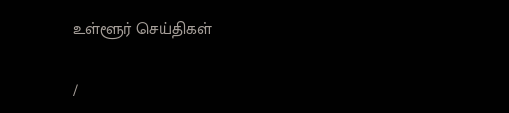உள்ளூர் செய்திகள்

/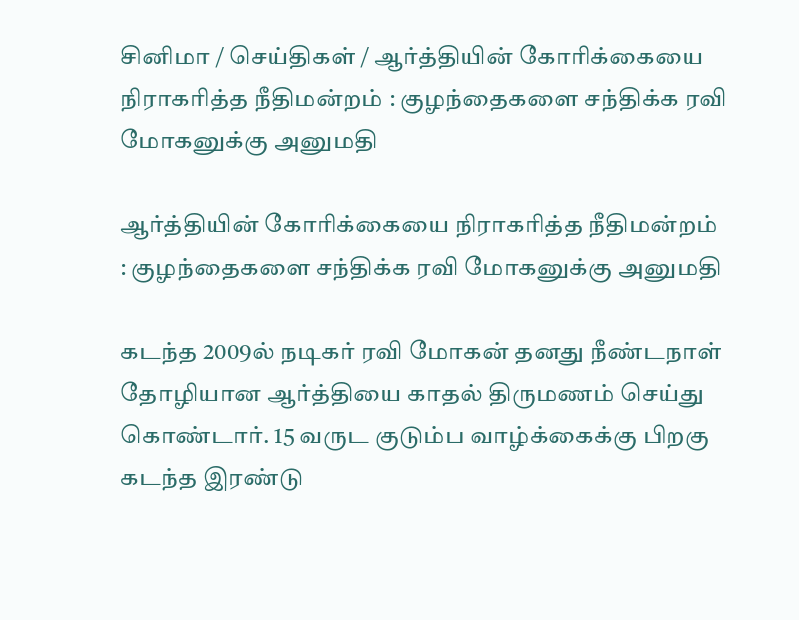சினிமா / செய்திகள் / ஆர்த்தியின் கோரிக்கையை நிராகரித்த நீதிமன்றம் : குழந்தைகளை சந்திக்க ரவி மோகனுக்கு அனுமதி

ஆர்த்தியின் கோரிக்கையை நிராகரித்த நீதிமன்றம் : குழந்தைகளை சந்திக்க ரவி மோகனுக்கு அனுமதி

கடந்த 2009ல் நடிகர் ரவி மோகன் தனது நீண்டநாள் தோழியான ஆர்த்தியை காதல் திருமணம் செய்து கொண்டார். 15 வருட குடும்ப வாழ்க்கைக்கு பிறகு கடந்த இரண்டு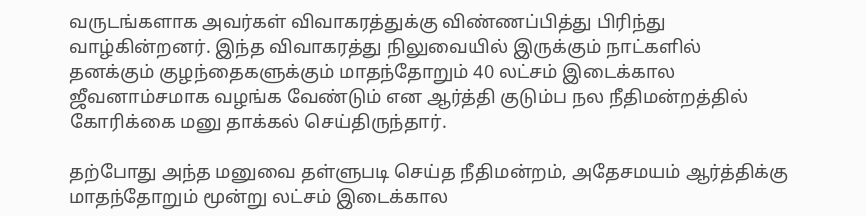வருடங்களாக அவர்கள் விவாகரத்துக்கு விண்ணப்பித்து பிரிந்து வாழ்கின்றனர். இந்த விவாகரத்து நிலுவையில் இருக்கும் நாட்களில் தனக்கும் குழந்தைகளுக்கும் மாதந்தோறும் 40 லட்சம் இடைக்கால ஜீவனாம்சமாக வழங்க வேண்டும் என ஆர்த்தி குடும்ப நல நீதிமன்றத்தில் கோரிக்கை மனு தாக்கல் செய்திருந்தார்.

தற்போது அந்த மனுவை தள்ளுபடி செய்த நீதிமன்றம், அதேசமயம் ஆர்த்திக்கு மாதந்தோறும் மூன்று லட்சம் இடைக்கால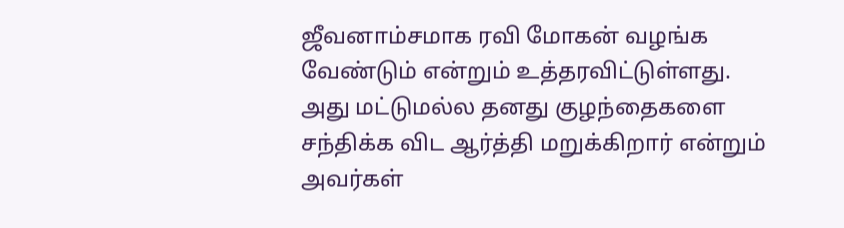ஜீவனாம்சமாக ரவி மோகன் வழங்க வேண்டும் என்றும் உத்தரவிட்டுள்ளது. அது மட்டுமல்ல தனது குழந்தைகளை சந்திக்க விட ஆர்த்தி மறுக்கிறார் என்றும் அவர்கள்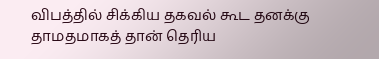விபத்தில் சிக்கிய தகவல் கூட தனக்கு தாமதமாகத் தான் தெரிய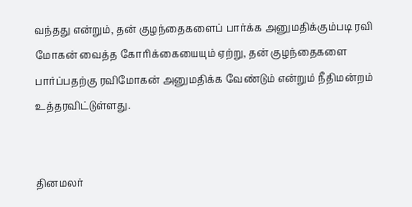வந்தது என்றும், தன் குழந்தைகளைப் பார்க்க அனுமதிக்கும்படி ரவி மோகன் வைத்த கோரிக்கையையும் ஏற்று, தன் குழந்தைகளை பார்ப்பதற்கு ரவிமோகன் அனுமதிக்க வேண்டும் என்றும் நீதிமன்றம் உத்தரவிட்டுள்ளது.


தினமலர்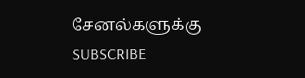சேனல்களுக்கு SUBSCRIBE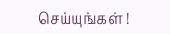செய்யுங்கள் !